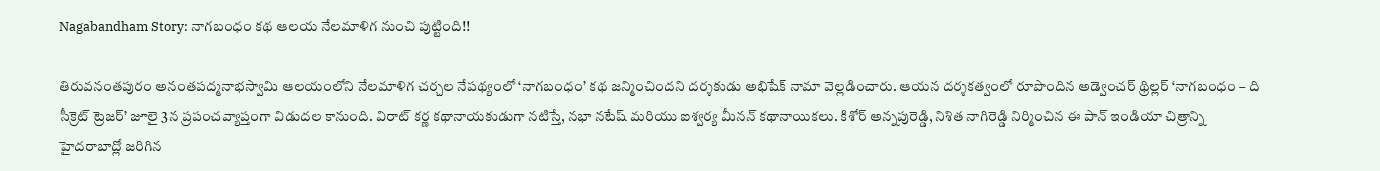Nagabandham Story: నాగబంధం కథ ఆలయ నేలమాళిగ నుంచి పుట్టింది!!

తిరువనంతపురం అనంతపద్మనాభస్వామి ఆలయంలోని నేలమాళిగ చర్చల నేపథ్యంలో ‘నాగబంధం’ కథ జన్మించిందని దర్శకుడు అభిషేక్ నామా వెల్లడించారు. ఆయన దర్శకత్వంలో రూపొందిన అడ్వెంచర్ థ్రిల్లర్ ‘నాగబంధం – ది సీక్రెట్ ట్రెజర్’ జూలై 3న ప్రపంచవ్యాప్తంగా విడుదల కానుంది. విరాట్ కర్ణ కథానాయకుడుగా నటిస్తే, నభా నటేష్ మరియు ఐశ్వర్య మీనన్ కథానాయికలు. కిశోర్ అన్నపురెడ్డి, నిశిత నాగిరెడ్డి నిర్మించిన ఈ పాన్ ఇండియా చిత్రాన్ని హైదరాబాద్లో జరిగిన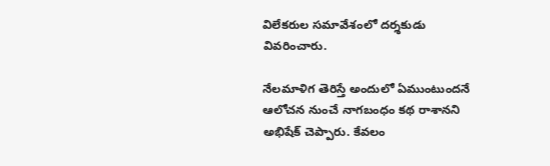విలేకరుల సమావేశంలో దర్శకుడు వివరించారు.

నేలమాళిగ తెరిస్తే అందులో ఏముంటుందనే ఆలోచన నుంచే నాగబంధం కథ రాశానని అభిషేక్ చెప్పారు. కేవలం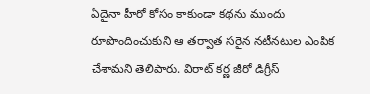ఏదైనా హీరో కోసం కాకుండా కథను ముందు రూపొందించుకుని ఆ తర్వాత సరైన నటీనటుల ఎంపిక చేశామని తెలిపారు. విరాట్ కర్ణ జీరో డిగ్రీస్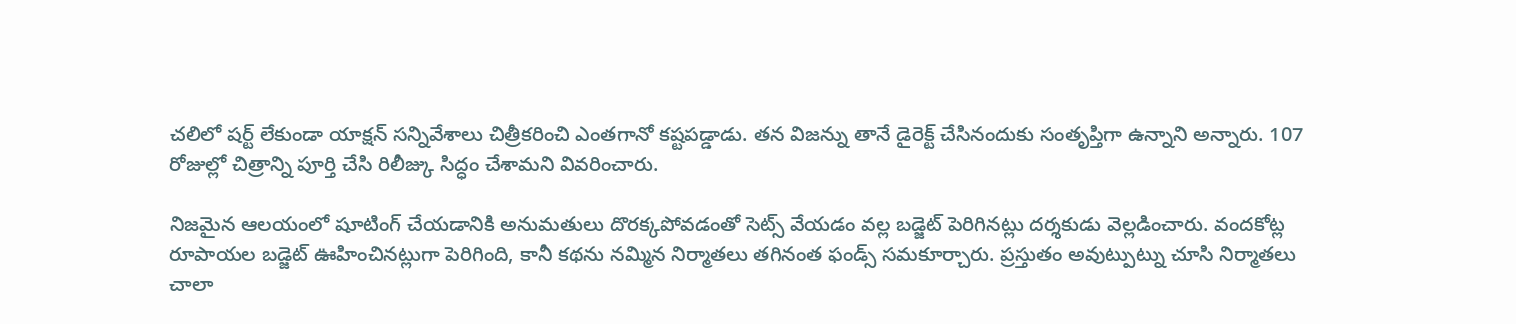చలిలో షర్ట్ లేకుండా యాక్షన్ సన్నివేశాలు చిత్రీకరించి ఎంతగానో కష్టపడ్డాడు. తన విజన్ను తానే డైరెక్ట్ చేసినందుకు సంతృప్తిగా ఉన్నాని అన్నారు. 107 రోజుల్లో చిత్రాన్ని పూర్తి చేసి రిలీజ్కు సిద్ధం చేశామని వివరించారు.

నిజమైన ఆలయంలో షూటింగ్ చేయడానికి అనుమతులు దొరక్కపోవడంతో సెట్స్ వేయడం వల్ల బడ్జెట్ పెరిగినట్లు దర్శకుడు వెల్లడించారు. వందకోట్ల రూపాయల బడ్జెట్ ఊహించినట్లుగా పెరిగింది, కానీ కథను నమ్మిన నిర్మాతలు తగినంత ఫండ్స్ సమకూర్చారు. ప్రస్తుతం అవుట్పుట్ను చూసి నిర్మాతలు చాలా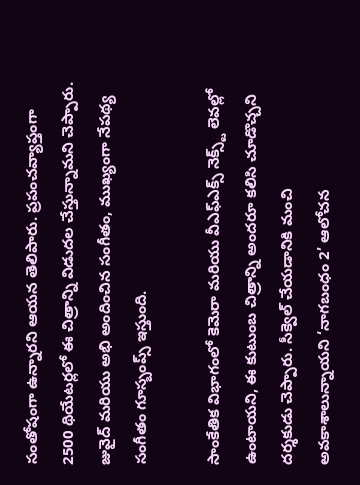సంతోషంగా ఉన్నారని ఆయన తెలిపారు. ప్రపంచవ్యాప్తంగా 2500 థియేటర్లలో ఈ చిత్రాన్ని విడుదల చేస్తున్నామని చెప్పారు. జువైద్ మరియు అభి అందించిన సంగీతం, ముఖ్యంగా నేపథ్య సంగీతం గూస్బంప్స్ ఇస్తుంది.

సాంకేతిక విభాగంలో కెమెరా మరియు వీఎఫ్ఎక్స్ నెక్స్ట్ లెవల్లో ఉంటాయని, ఈ కుటుంబ చిత్రాన్ని అందరూ కలిసి చూడొచ్చని దర్శకుడు చెప్పారు. సీక్వెల్ చేయడానికి మంచి అవకాశాలున్నాయని ‘నాగబంధం 2’ ఆలోచన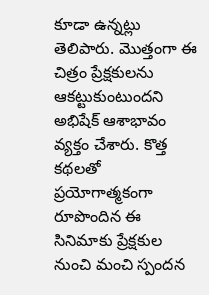కూడా ఉన్నట్లు తెలిపారు. మొత్తంగా ఈ చిత్రం ప్రేక్షకులను ఆకట్టుకుంటుందని అభిషేక్ ఆశాభావం వ్యక్తం చేశారు. కొత్త కథలతో ప్రయోగాత్మకంగా రూపొందిన ఈ సినిమాకు ప్రేక్షకుల నుంచి మంచి స్పందన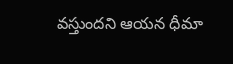వస్తుందని ఆయన ధీమా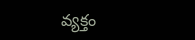వ్యక్తం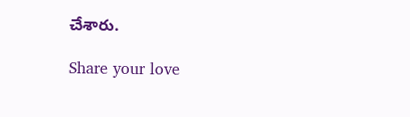చేశారు.

Share your love